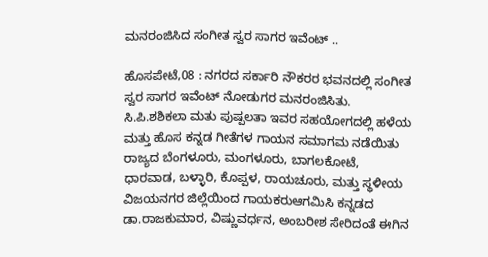ಮನರಂಜಿಸಿದ ಸಂಗೀತ ಸ್ವರ ಸಾಗರ ಇವೆಂಟ್ ..

ಹೊಸಪೇಟೆ,08 : ನಗರದ ಸರ್ಕಾರಿ ನೌಕರರ ಭವನದಲ್ಲಿ ಸಂಗೀತ ಸ್ವರ ಸಾಗರ ಇವೆಂಟ್ ನೋಡುಗರ ಮನರಂಜಿಸಿತು. ಸಿ.ಪಿ.ಶಶಿಕಲಾ ಮತು ಪುಷ್ಪಲತಾ ಇವರ ಸಹಯೋಗದಲ್ಲಿ ಹಳೆಯ ಮತ್ತು ಹೊಸ ಕನ್ನಡ ಗೀತೆಗಳ ಗಾಯನ ಸಮಾಗಮ ನಡೆಯಿತು ರಾಜ್ಯದ ಬೆಂಗಳೂರು, ಮಂಗಳೂರು, ಬಾಗಲಕೋಟೆ, ಧಾರವಾಡ, ಬಳ್ಳಾರಿ, ಕೊಪ್ಪಳ, ರಾಯಚೂರು, ಮತ್ತು ಸ್ಥಳೀಯ ವಿಜಯನಗರ ಜಿಲ್ಲೆಯಿಂದ ಗಾಯಕರುಆಗಮಿಸಿ ಕನ್ನಡದ ಡಾ.ರಾಜಕುಮಾರ, ವಿಷ್ಣುವರ್ಧನ, ಅಂಬರೀಶ ಸೇರಿದಂತೆ ಈಗಿನ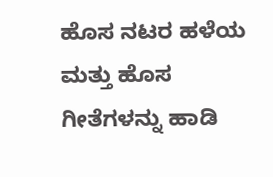ಹೊಸ ನಟರ ಹಳೆಯ ಮತ್ತು ಹೊಸ ಗೀತೆಗಳನ್ನು ಹಾಡಿ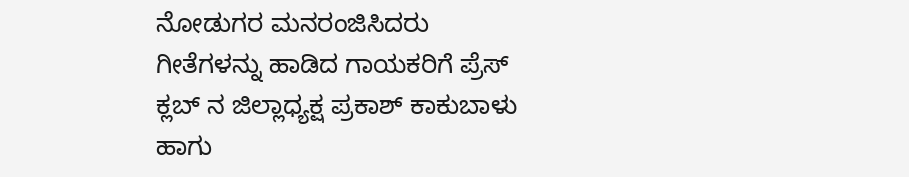ನೋಡುಗರ ಮನರಂಜಿಸಿದರು ಗೀತೆಗಳನ್ನು ಹಾಡಿದ ಗಾಯಕರಿಗೆ ಪ್ರೆಸ್ ಕ್ಲಬ್ ನ ಜಿಲ್ಲಾಧ್ಯಕ್ಷ ಪ್ರಕಾಶ್ ಕಾಕುಬಾಳು ಹಾಗು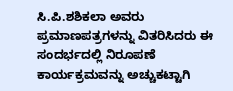ಸಿ.ಪಿ.ಶಶಿಕಲಾ ಅವರು ಪ್ರಮಾಣಪತ್ರಗಳನ್ನು ವಿತರಿಸಿದರು ಈ ಸಂದರ್ಭದಲ್ಲಿ ನಿರೂಪಣೆ ಕಾರ್ಯಕ್ರಮವನ್ನು ಅಚ್ಚುಕಟ್ಟಾಗಿ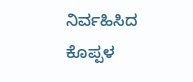ನಿರ್ವಹಿಸಿದ ಕೊಪ್ಪಳ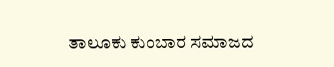ತಾಲೂಕು ಕುಂಬಾರ ಸಮಾಜದ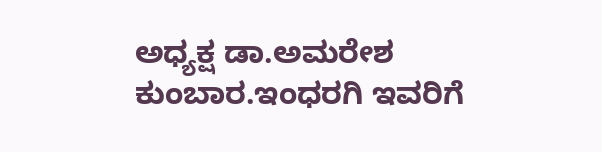ಅಧ್ಯಕ್ಷ ಡಾ.ಅಮರೇಶ ಕುಂಬಾರ.ಇಂಧರಗಿ ಇವರಿಗೆ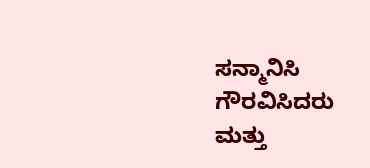ಸನ್ಮಾನಿಸಿ ಗೌರವಿಸಿದರು ಮತ್ತು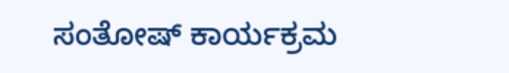ಸಂತೋಷ್ ಕಾರ್ಯಕ್ರಮ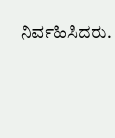ನಿರ್ವಹಿಸಿದರು.